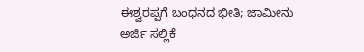ಈಶ್ವರಪ್ಪಗೆ ಬಂಧನದ ಭೀತಿ; ಜಾಮೀನು ಅರ್ಜಿ ಸಲ್ಲಿಕೆ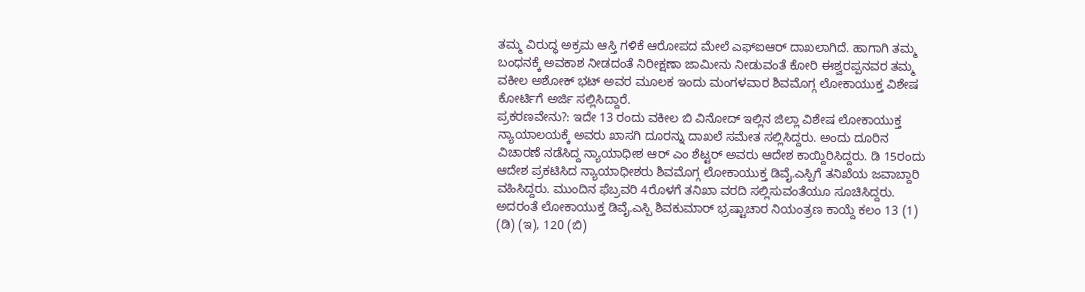ತಮ್ಮ ವಿರುದ್ಧ ಅಕ್ರಮ ಆಸ್ತಿ ಗಳಿಕೆ ಆರೋಪದ ಮೇಲೆ ಎಫ್ಐಆರ್ ದಾಖಲಾಗಿದೆ. ಹಾಗಾಗಿ ತಮ್ಮ ಬಂಧನಕ್ಕೆ ಅವಕಾಶ ನೀಡದಂತೆ ನಿರೀಕ್ಷಣಾ ಜಾಮೀನು ನೀಡುವಂತೆ ಕೋರಿ ಈಶ್ವರಪ್ಪನವರ ತಮ್ಮ ವಕೀಲ ಅಶೋಕ್ ಭಟ್ ಅವರ ಮೂಲಕ ಇಂದು ಮಂಗಳವಾರ ಶಿವಮೊಗ್ಗ ಲೋಕಾಯುಕ್ತ ವಿಶೇಷ ಕೋರ್ಟಿಗೆ ಅರ್ಜಿ ಸಲ್ಲಿಸಿದ್ದಾರೆ.
ಪ್ರಕರಣವೇನು?: ಇದೇ 13 ರಂದು ವಕೀಲ ಬಿ ವಿನೋದ್ ಇಲ್ಲಿನ ಜಿಲ್ಲಾ ವಿಶೇಷ ಲೋಕಾಯುಕ್ತ ನ್ಯಾಯಾಲಯಕ್ಕೆ ಅವರು ಖಾಸಗಿ ದೂರನ್ನು ದಾಖಲೆ ಸಮೇತ ಸಲ್ಲಿಸಿದ್ದರು. ಅಂದು ದೂರಿನ ವಿಚಾರಣೆ ನಡೆಸಿದ್ದ ನ್ಯಾಯಾಧೀಶ ಆರ್ ಎಂ ಶೆಟ್ಟರ್ ಅವರು ಆದೇಶ ಕಾಯ್ದಿರಿಸಿದ್ದರು. ಡಿ 15ರಂದು ಆದೇಶ ಪ್ರಕಟಿಸಿದ ನ್ಯಾಯಾಧೀಶರು ಶಿವಮೊಗ್ಗ ಲೋಕಾಯುಕ್ತ ಡಿವೈ.ಎಸ್ಪಿಗೆ ತನಿಖೆಯ ಜವಾಬ್ದಾರಿ ವಹಿಸಿದ್ದರು. ಮುಂದಿನ ಫೆಬ್ರವರಿ 4ರೊಳಗೆ ತನಿಖಾ ವರದಿ ಸಲ್ಲಿಸುವಂತೆಯೂ ಸೂಚಿಸಿದ್ದರು.
ಅದರಂತೆ ಲೋಕಾಯುಕ್ತ ಡಿವೈ.ಎಸ್ಪಿ ಶಿವಕುಮಾರ್ ಭ್ರಷ್ಟಾಚಾರ ನಿಯಂತ್ರಣ ಕಾಯ್ದೆ ಕಲಂ 13 (1) (ಡಿ) (ಇ), 120 (ಬಿ)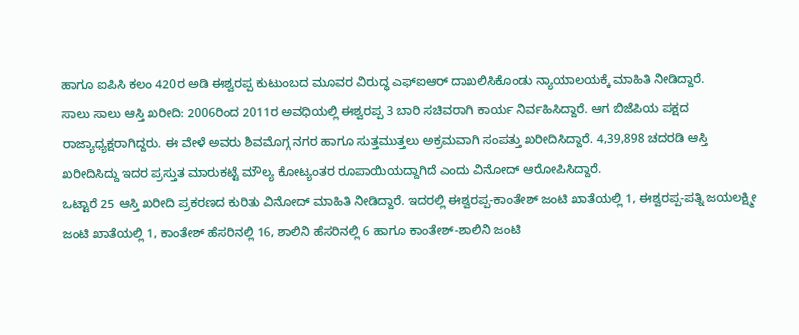ಹಾಗೂ ಐಪಿಸಿ ಕಲಂ 420ರ ಅಡಿ ಈಶ್ವರಪ್ಪ ಕುಟುಂಬದ ಮೂವರ ವಿರುದ್ಧ ಎಫ್ಐಆರ್ ದಾಖಲಿಸಿಕೊಂಡು ನ್ಯಾಯಾಲಯಕ್ಕೆ ಮಾಹಿತಿ ನೀಡಿದ್ದಾರೆ.
ಸಾಲು ಸಾಲು ಆಸ್ತಿ ಖರೀದಿ: 2006ರಿಂದ 2011ರ ಅವಧಿಯಲ್ಲಿ ಈಶ್ವರಪ್ಪ 3 ಬಾರಿ ಸಚಿವರಾಗಿ ಕಾರ್ಯ ನಿರ್ವಹಿಸಿದ್ದಾರೆ. ಆಗ ಬಿಜೆಪಿಯ ಪಕ್ಷದ ರಾಜ್ಯಾಧ್ಯಕ್ಷರಾಗಿದ್ದರು. ಈ ವೇಳೆ ಅವರು ಶಿವಮೊಗ್ಗ ನಗರ ಹಾಗೂ ಸುತ್ತಮುತ್ತಲು ಅಕ್ರಮವಾಗಿ ಸಂಪತ್ತು ಖರೀದಿಸಿದ್ದಾರೆ. 4,39,898 ಚದರಡಿ ಆಸ್ತಿ ಖರೀದಿಸಿದ್ದು ಇದರ ಪ್ರಸ್ತುತ ಮಾರುಕಟ್ಟೆ ಮೌಲ್ಯ ಕೋಟ್ಯಂತರ ರೂಪಾಯಿಯದ್ದಾಗಿದೆ ಎಂದು ವಿನೋದ್ ಆರೋಪಿಸಿದ್ದಾರೆ.
ಒಟ್ಟಾರೆ 25 ಆಸ್ತಿ ಖರೀದಿ ಪ್ರಕರಣದ ಕುರಿತು ವಿನೋದ್ ಮಾಹಿತಿ ನೀಡಿದ್ದಾರೆ. ಇದರಲ್ಲಿ ಈಶ್ವರಪ್ಪ-ಕಾಂತೇಶ್ ಜಂಟಿ ಖಾತೆಯಲ್ಲಿ 1, ಈಶ್ವರಪ್ಪ-ಪತ್ನಿ ಜಯಲಕ್ಷ್ಮೀ ಜಂಟಿ ಖಾತೆಯಲ್ಲಿ 1, ಕಾಂತೇಶ್ ಹೆಸರಿನಲ್ಲಿ 16, ಶಾಲಿನಿ ಹೆಸರಿನಲ್ಲಿ 6 ಹಾಗೂ ಕಾಂತೇಶ್-ಶಾಲಿನಿ ಜಂಟಿ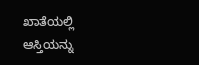ಖಾತೆಯಲ್ಲಿ ಆಸ್ತಿಯನ್ನು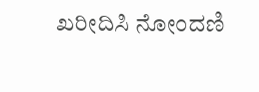ಖರೀದಿಸಿ ನೋಂದಣಿ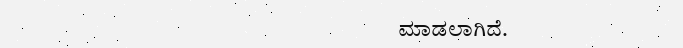ಮಾಡಲಾಗಿದೆ.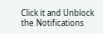Click it and Unblock the Notifications